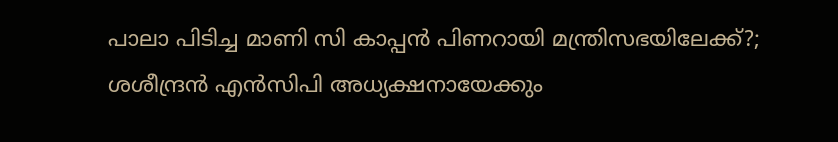പാലാ പിടിച്ച മാണി സി കാപ്പന്‍ പിണറായി മന്ത്രിസഭയിലേക്ക്?; ശശീന്ദ്രന്‍ എന്‍സിപി അധ്യക്ഷനായേക്കും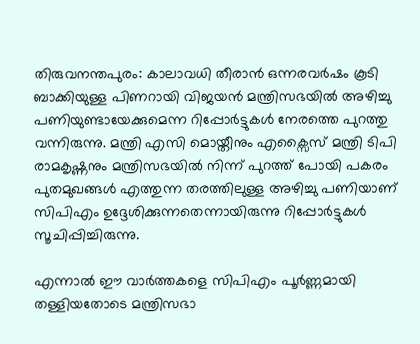തിരുവനന്തപുരം: കാലാവധി തീരാന്‍ ഒന്നരവര്‍ഷം കൂടി ബാക്കിയുള്ള പിണറായി വിജയന്‍ മന്ത്രിസഭയില്‍ അഴിച്ചു പണിയുണ്ടായേക്കുമെന്ന റിപ്പോര്‍ട്ടുകള്‍ നേരത്തെ പുറത്തു വന്നിരുന്നു. മന്ത്രി എസി മൊയ്തീനും എക്സൈസ് മന്ത്രി ടിപി രാമകൃഷ്ണനും മന്ത്രിസഭയില്‍ നിന്ന് പുറത്ത് പോയി പകരം പുതമുഖങ്ങള്‍ എത്തുന്ന തരത്തിലുള്ള അഴിച്ചു പണിയാണ് സിപിഎം ഉദ്ദേശിക്കുന്നതെന്നായിരുന്നു റിപ്പോര്‍ട്ടുകള്‍ സൂചിപ്പിച്ചിരുന്നു.

എന്നാല്‍ ഈ വാര്‍ത്തകളെ സിപിഎം പൂര്‍ണ്ണമായി തള്ളിയതോടെ മന്ത്രിസഭാ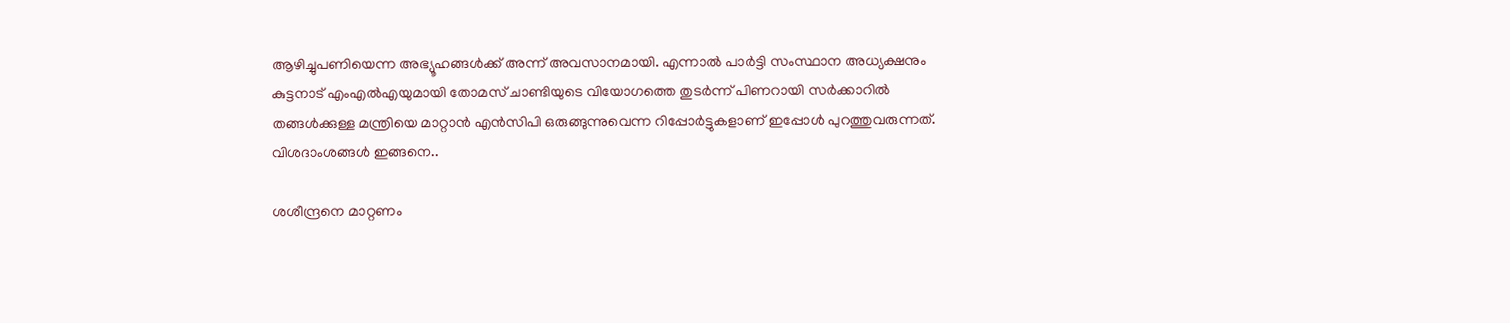ആഴിച്ചുപണിയെന്ന അഭ്യൂഹങ്ങള്‍ക്ക് അന്ന് അവസാനമായി. എന്നാല്‍ പാര്‍ട്ടി സംസ്ഥാന അധ്യക്ഷനും കുട്ടനാട് എംഎല്‍എയുമായി തോമസ് ചാണ്ടിയുടെ വിയോഗത്തെ തുടര്‍ന്ന് പിണറായി സര്‍ക്കാറില്‍ തങ്ങള്‍ക്കുള്ള മന്ത്രിയെ മാറ്റാന്‍ എന്‍സിപി ഒരുങ്ങുന്നുവെന്ന റിപ്പോര്‍ട്ടുകളാണ് ഇപ്പോള്‍ പുറത്തുവരുന്നത്. വിശദാംശങ്ങള്‍ ഇങ്ങനെ..

ശശീന്ദ്രനെ മാറ്റണം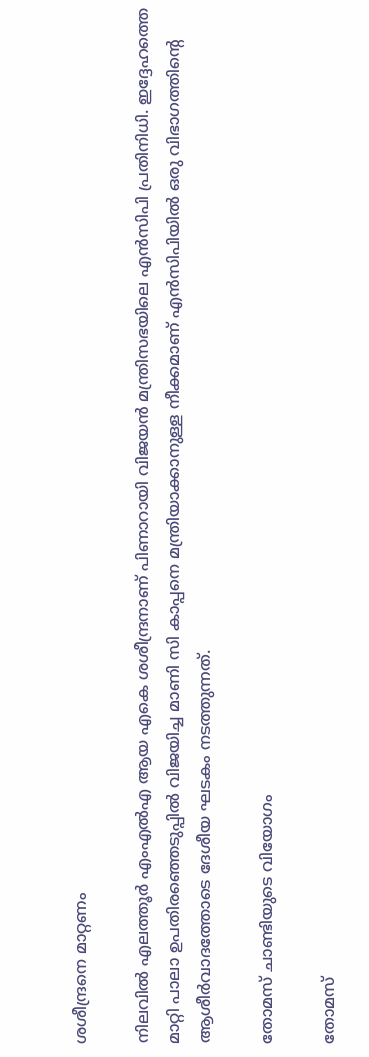ശശീന്ദ്രനെ മാറ്റണം

നിലവില്‍ എലത്തൂര്‍ എംഎല്‍എ ആയ എകെ ശശീന്ദ്രനാണ് പിണാറായി വിജയന്‍ മന്ത്രിസഭയിലെ എന്‍സിപി പ്രതിനിധി. ഇദ്ദേഹത്തെ മാറ്റി പാലാ ഉപതിരഞ്ഞെടുപ്പില്‍ വിജയിച്ച മാണി സി കാപ്പനെ മന്ത്രിയാക്കാനുള്ള നീക്കമാണ് എന്‍സിപിയില്‍ ഒരു വിഭാഗത്തിന്‍റെ ആശീര്‍വാദത്തോടെ ദേശീയ ഘടകം നടത്തുന്നത്.

തോമസ് ചാണ്ടിയുടെ വിയോഗം

തോമസ്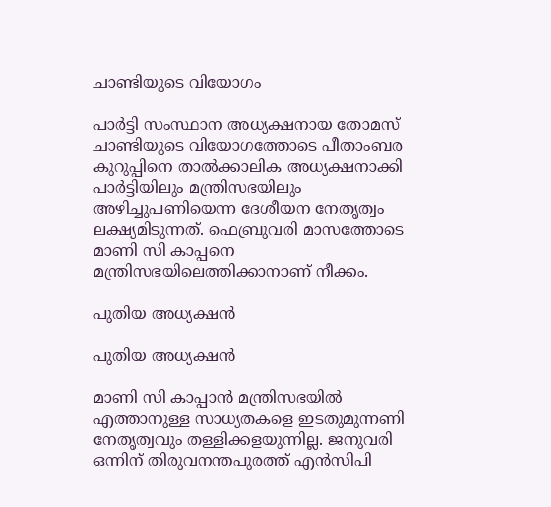ചാണ്ടിയുടെ വിയോഗം

പാര്‍ട്ടി സംസ്ഥാന അധ്യക്ഷനായ തോമസ് ചാണ്ടിയുടെ വിയോഗത്തോടെ പീതാംബര കുറുപ്പിനെ താല്‍ക്കാലിക അധ്യക്ഷനാക്കി പാര്‍ട്ടിയിലും മന്ത്രിസഭയിലും അഴിച്ചുപണിയെന്ന ദേശീയന നേതൃത്വം ലക്ഷ്യമിടുന്നത്. ഫെബ്രുവരി മാസത്തോടെ മാണി സി കാപ്പനെ മന്ത്രിസഭയിലെത്തിക്കാനാണ് നീക്കം.

പുതിയ അധ്യക്ഷന്‍

പുതിയ അധ്യക്ഷന്‍

മാണി സി കാപ്പാന്‍ മന്ത്രിസഭയില്‍ എത്താനുള്ള സാധ്യതകളെ ഇടതുമുന്നണി നേതൃത്വവും തള്ളിക്കളയുന്നില്ല. ജനുവരി ഒന്നിന് തിരുവനന്തപുരത്ത് എന്‍സിപി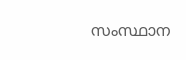സംസ്ഥാന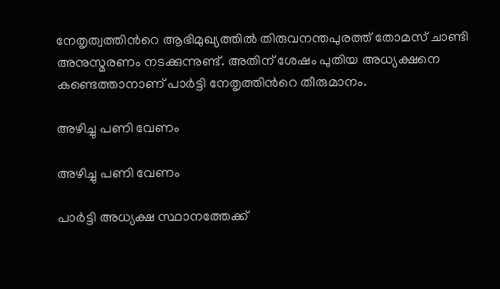നേതൃത്വത്തിന്‍റെ ആഭിമുഖ്യത്തില്‍ തിരുവനന്തപുരത്ത് തോമസ് ചാണ്ടി അനുസ്മരണം നടക്കുന്നുണ്ട്. അതിന് ശേഷം പുതിയ അധ്യക്ഷനെ കണ്ടെത്താനാണ് പാര്‍ട്ടി നേതൃത്തിന്‍റെ തീരുമാനം.

അഴിച്ചു പണി വേണം

അഴിച്ചു പണി വേണം

പാര്‍ട്ടി അധ്യക്ഷ സ്ഥാനത്തേക്ക്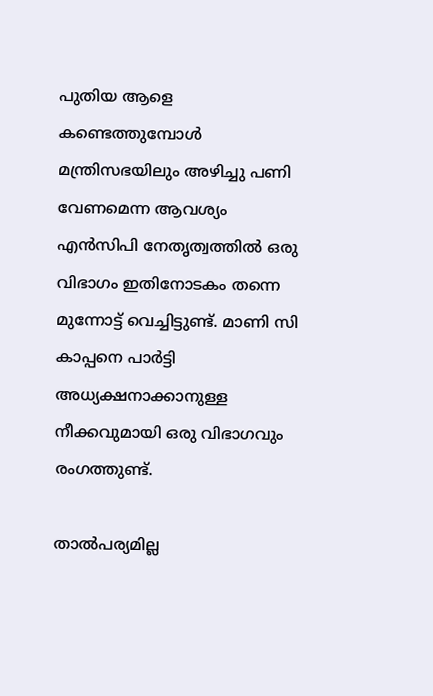പുതിയ ആളെ കണ്ടെത്തുമ്പോള്‍ മന്ത്രിസഭയിലും അഴിച്ചു പണി വേണമെന്ന ആവശ്യം എന്‍സിപി നേതൃത്വത്തില്‍ ഒരു വിഭാഗം ഇതിനോടകം തന്നെ മുന്നോട്ട് വെച്ചിട്ടുണ്ട്. മാണി സി കാപ്പനെ പാര്‍ട്ടി അധ്യക്ഷനാക്കാനുള്ള നീക്കവുമായി ഒരു വിഭാഗവും രംഗത്തുണ്ട്.

താല്‍പര്യമില്ല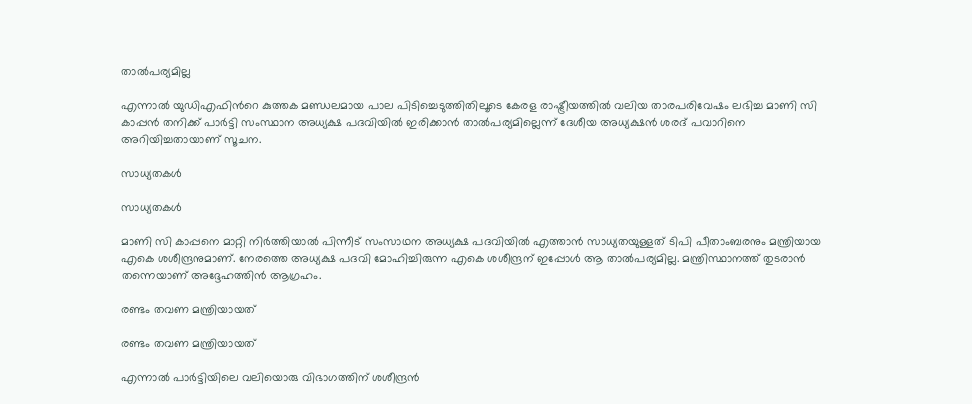താല്‍പര്യമില്ല

എന്നാല്‍ യുഡിഎഫിന്‍റെ കുത്തക മണ്ഡലമായ പാല പിടിച്ചെടുത്തിതിലൂടെ കേരള രാഷ്ട്രീയത്തില്‍ വലിയ താരപരിവേഷം ലഭിച്ച മാണി സി കാപ്പന്‍ തനിക്ക് പാര്‍ട്ടി സംസ്ഥാന അധ്യക്ഷ പദവിയില്‍ ഇരിക്കാന്‍ താല്‍പര്യമില്ലെന്ന് ദേശീയ അധ്യക്ഷന്‍ ശരദ് പവാറിനെ അറിയിച്ചതായാണ് സൂചന.

സാധ്യതകള്‍

സാധ്യതകള്‍

മാണി സി കാപ്പനെ മാറ്റി നിര്‍ത്തിയാല്‍ പിന്നീട് സംസാഥന അധ്യക്ഷ പദവിയില്‍ എത്താന്‍ സാധ്യതയുള്ളത് ടിപി പീതാംബരനും മന്ത്രിയായ എകെ ശശീന്ദ്രനുമാണ്. നേരത്തെ അധ്യക്ഷ പദവി മോഹിച്ചിരുന്ന എകെ ശശീന്ദ്രന് ഇപ്പോള്‍ ആ താല്‍പര്യമില്ല. മന്ത്രിസ്ഥാനത്ത് തുടരാന്‍ തന്നെയാണ് അദ്ദേഹത്തിന്‍ ആഗ്രഹം.

രണ്ടം തവണ മന്ത്രിയായത്

രണ്ടം തവണ മന്ത്രിയായത്

എന്നാല്‍ പാര്‍ട്ടിയിലെ വലിയൊരു വിഭാഗത്തിന് ശശീന്ദ്രന്‍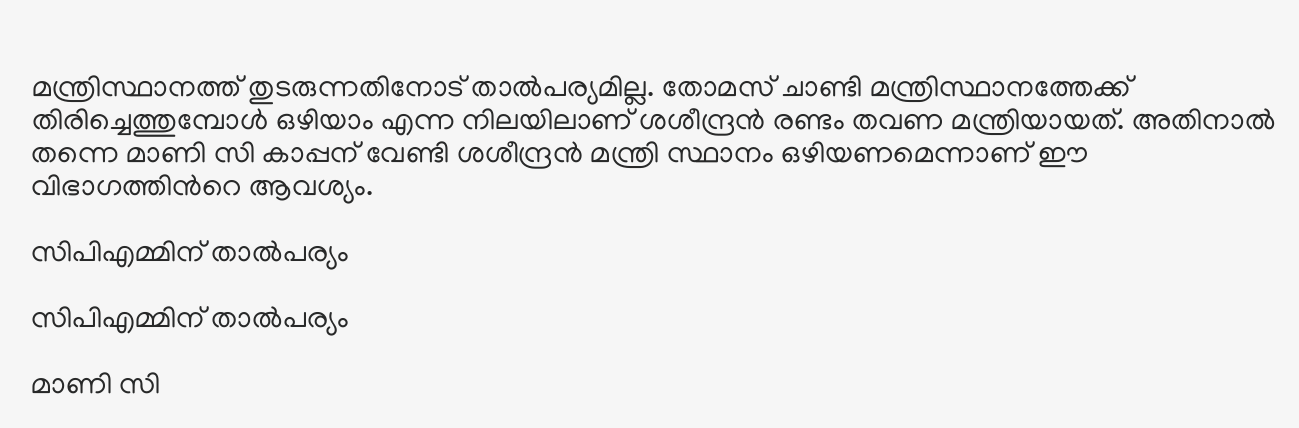മന്ത്രിസ്ഥാനത്ത് തുടരുന്നതിനോട് താല്‍പര്യമില്ല. തോമസ് ചാണ്ടി മന്ത്രിസ്ഥാനത്തേക്ക് തിരിച്ചെത്തുമ്പോള്‍ ഒഴിയാം എന്ന നിലയിലാണ് ശശീന്ദ്രന്‍ രണ്ടം തവണ മന്ത്രിയായത്. അതിനാല്‍ തന്നെ മാണി സി കാപ്പന് വേണ്ടി ശശീന്ദ്രന്‍ മന്ത്രി സ്ഥാനം ഒഴിയണമെന്നാണ് ഈ വിഭാഗത്തിന്‍റെ ആവശ്യം.

സിപിഎമ്മിന് താല്‍പര്യം

സിപിഎമ്മിന് താല്‍പര്യം

മാണി സി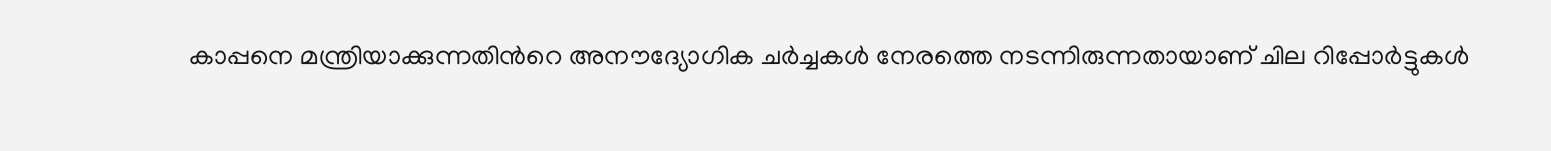കാപ്പനെ മന്ത്രിയാക്കുന്നതിന്‍റെ അനൗദ്യോഗിക ചര്‍ച്ചകള്‍ നേരത്തെ നടന്നിരുന്നതായാണ് ചില റിപ്പോര്‍ട്ടുകള്‍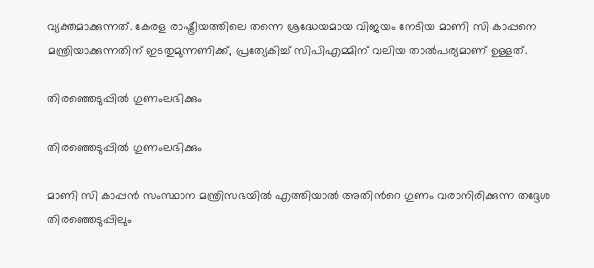വ്യക്തമാക്കുന്നത്. കേരള രാഷ്ട്രീയത്തിലെ തന്നെ ശ്രദ്ധേയമായ വിജയം നേടിയ മാണി സി കാപ്പനെ മന്ത്രിയാക്കുന്നതിന് ഇടതുമുന്നണിക്ക്, പ്രത്യേകിച്ച് സിപിഎമ്മിന് വലിയ താല്‍പര്യമാണ് ഉള്ളത്.

തിരഞ്ഞെടുപ്പില്‍ ഗുണംലഭിക്കും

തിരഞ്ഞെടുപ്പില്‍ ഗുണംലഭിക്കും

മാണി സി കാപ്പന്‍ സംസ്ഥാന മന്ത്രിസഭയില്‍ എത്തിയാല്‍ അതിന്‍റെ ഗുണം വരാനിരിക്കുന്ന തദ്ദേശ തിരഞ്ഞെടുപ്പിലും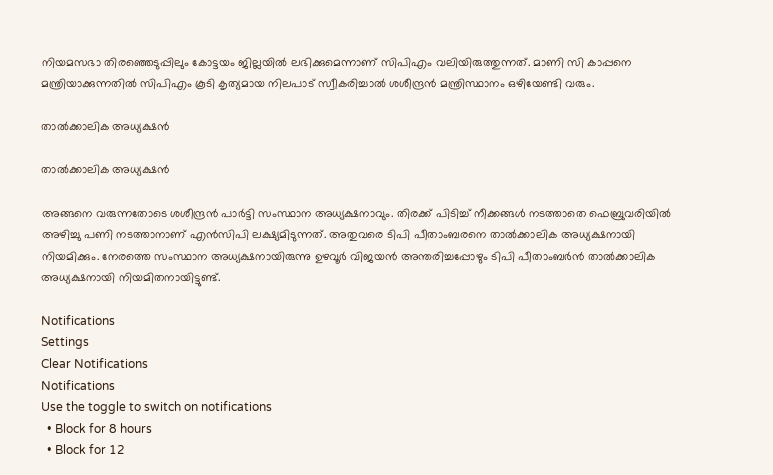നിയമസഭാ തിരഞ്ഞെടുപ്പിലും കോട്ടയം ജില്ലയില്‍ ലഭിക്കുമെന്നാണ് സിപിഎം വലിയിരുത്തുന്നത്. മാണി സി കാപ്പനെ മന്ത്രിയാക്കുന്നതില്‍ സിപിഎം കൂടി കൃത്യമായ നിലപാട് സ്വീകരിച്ചാല്‍ ശശീന്ദ്രന്‍ മന്ത്രിസ്ഥാനം ഒഴിയേണ്ടി വരും.

താല്‍ക്കാലിക അധ്യക്ഷന്‍

താല്‍ക്കാലിക അധ്യക്ഷന്‍

അങ്ങനെ വരുന്നതോടെ ശശീന്ദ്രന്‍ പാര്‍ട്ടി സംസ്ഥാന അധ്യക്ഷനാവും. തിരക്ക് പിടിച്ച് നീക്കങ്ങള്‍ നടത്താതെ ഫെബ്രുവരിയില്‍ അഴിച്ചു പണി നടത്താനാണ് എന്‍സിപി ലക്ഷ്യമിടുന്നത്. അതുവരെ ടിപി പീതാംബരനെ താല്‍ക്കാലിക അധ്യക്ഷനായി നിയമിക്കും. നേരത്തെ സംസ്ഥാന അധ്യക്ഷനായിരുന്നു ഉഴവൂര്‍ വിജയന്‍ അന്തരിച്ചപ്പോഴും ടിപി പീതാംബര്‍ന്‍ താല്‍ക്കാലിക അധ്യക്ഷനായി നിയമിതനായിട്ടുണ്ട്.

Notifications
Settings
Clear Notifications
Notifications
Use the toggle to switch on notifications
  • Block for 8 hours
  • Block for 12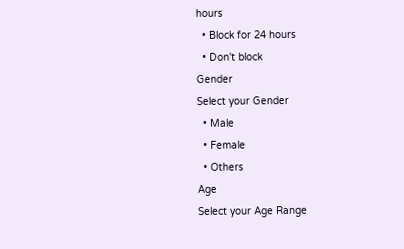hours
  • Block for 24 hours
  • Don't block
Gender
Select your Gender
  • Male
  • Female
  • Others
Age
Select your Age Range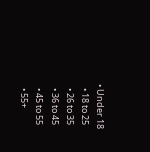• Under 18
  • 18 to 25
  • 26 to 35
  • 36 to 45
  • 45 to 55
  • 55+